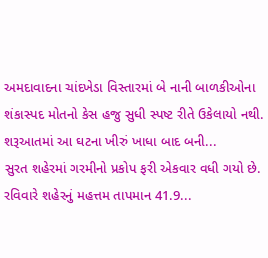અમદાવાદના ચાંદખેડા વિસ્તારમાં બે નાની બાળકીઓના શંકાસ્પદ મોતનો કેસ હજુ સુધી સ્પષ્ટ રીતે ઉકેલાયો નથી. શરૂઆતમાં આ ઘટના ખીરું ખાધા બાદ બની...
સુરત શહેરમાં ગરમીનો પ્રકોપ ફરી એકવાર વધી ગયો છે. રવિવારે શહેરનું મહત્તમ તાપમાન 41.9...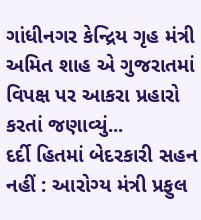ગાંધીનગર કેન્દ્રિય ગૃહ મંત્રી અમિત શાહ એ ગુજરાતમાં વિપક્ષ પર આકરા પ્રહારો કરતાં જણાવ્યું...
દર્દી હિતમાં બેદરકારી સહન નહીં : આરોગ્ય મંત્રી પ્રફુલ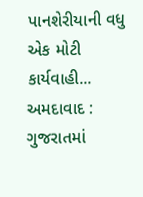પાનશેરીયાની વધુ એક મોટી કાર્યવાહી...
અમદાવાદ : ગુજરાતમાં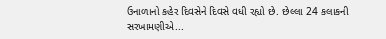ઉનાળાનો કહેર દિવસેને દિવસે વધી રહ્યો છે. છેલ્લા 24 કલાકની સરખામણીએ...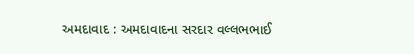અમદાવાદ : અમદાવાદના સરદાર વલ્લભભાઈ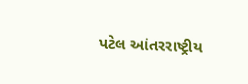પટેલ આંતરરાષ્ટ્રીય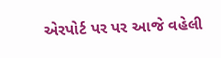એરપોર્ટ પર પર આજે વહેલી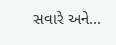સવારે અને...